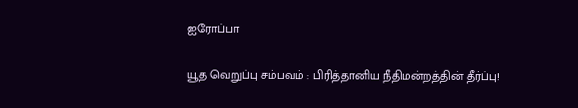ஐரோப்பா

யூத வெறுப்பு சம்பவம் : பிரித்தானிய நீதிமன்றத்தின் தீர்ப்பு!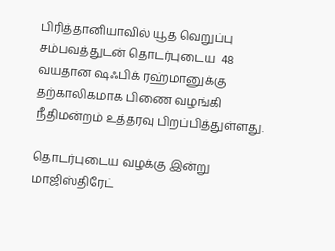பிரித்தானியாவில் யூத வெறுப்பு சம்பவத்துடன் தொடர்புடைய  48 வயதான ஷஃபிக் ரஹ்மானுக்கு தற்காலிகமாக பிணை வழங்கி நீதிமன்றம் உத்தரவு பிறப்பித்துள்ளது.

தொடர்புடைய வழக்கு இன்று மாஜிஸ்திரேட்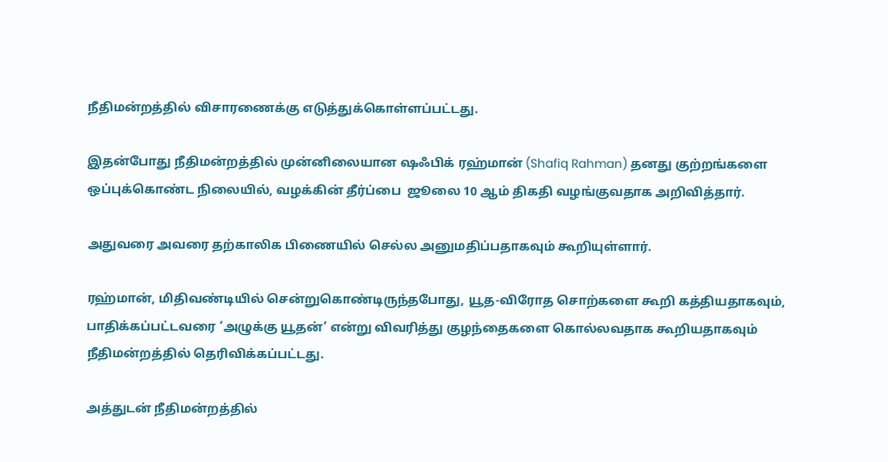நீதிமன்றத்தில் விசாரணைக்கு எடுத்துக்கொள்ளப்பட்டது.

இதன்போது நீதிமன்றத்தில் முன்னிலையான ஷஃபிக் ரஹ்மான் (Shafiq Rahman) தனது குற்றங்களை ஒப்புக்கொண்ட நிலையில், வழக்கின் தீர்ப்பை  ஜூலை 10 ஆம் திகதி வழங்குவதாக அறிவித்தார்.

அதுவரை அவரை தற்காலிக பிணையில் செல்ல அனுமதிப்பதாகவும் கூறியுள்ளார்.

ரஹ்மான், மிதிவண்டியில் சென்றுகொண்டிருந்தபோது, யூத-விரோத சொற்களை கூறி கத்தியதாகவும், பாதிக்கப்பட்டவரை ‘அழுக்கு யூதன்’ என்று விவரித்து குழந்தைகளை கொல்லவதாக கூறியதாகவும் நீதிமன்றத்தில் தெரிவிக்கப்பட்டது.

அத்துடன் நீதிமன்றத்தில்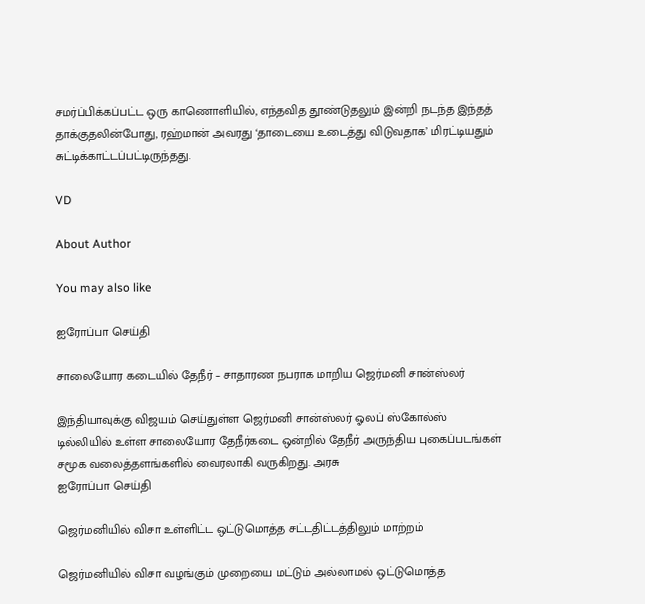சமர்ப்பிக்கப்பட்ட ஒரு காணொளியில், எந்தவித தூண்டுதலும் இன்றி நடந்த இந்தத் தாக்குதலின்போது, ரஹ்மான் அவரது ‘தாடையை உடைத்து விடுவதாக’ மிரட்டியதும் சுட்டிக்காட்டப்பட்டிருந்தது.

VD

About Author

You may also like

ஐரோப்பா செய்தி

சாலையோர கடையில் தேநீர் – சாதாரண நபராக மாறிய ஜெர்மனி சான்ஸ்லர்

இந்தியாவுக்கு விஜயம் செய்துள்ள ஜெர்மனி சான்ஸ்லர் ஓலப் ஸ்கோல்ஸ் டில்லியில் உள்ள சாலையோர தேநீர்கடை ஒன்றில் தேநீர் அருந்திய புகைப்படங்கள் சமூக வலைத்தளங்களில் வைரலாகி வருகிறது. அரசு
ஐரோப்பா செய்தி

ஜெர்மனியில் விசா உள்ளிட்ட ஒட்டுமொத்த சட்டதிட்டத்திலும் மாற்றம்

ஜெர்மனியில் விசா வழங்கும் முறையை மட்டும் அல்லாமல் ஒட்டுமொத்த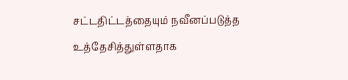சட்டதிட்டத்தையும் நவீனப்படுத்த உத்தேசித்துள்ளதாக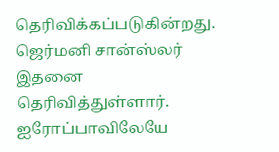தெரிவிக்கப்படுகின்றது. ஜெர்மனி சான்ஸ்லர் இதனை தெரிவித்துள்ளார். ஐரோப்பாவிலேயே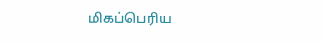மிகப்பெரிய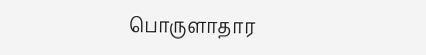பொருளாதார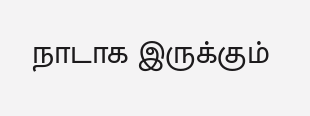நாடாக இருக்கும்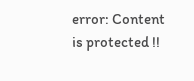error: Content is protected !!